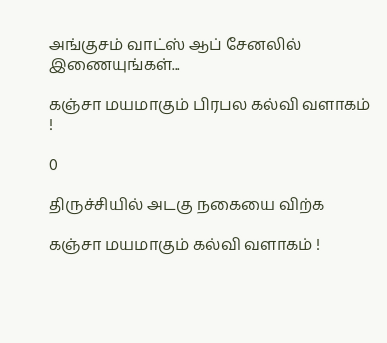அங்குசம் வாட்ஸ் ஆப் சேனலில் இணையுங்கள்...

கஞ்சா மயமாகும் பிரபல கல்வி வளாகம் !

0

திருச்சியில் அடகு நகையை விற்க

கஞ்சா மயமாகும் கல்வி வளாகம் !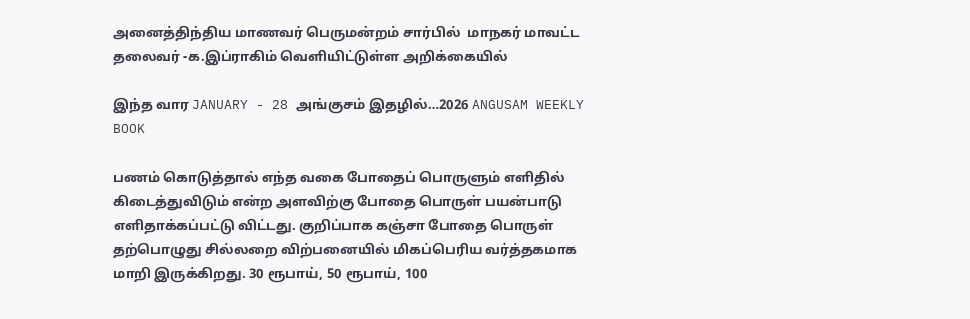அனைத்திந்திய மாணவர் பெருமன்றம் சார்பில்  மாநகர் மாவட்ட தலைவர் -க.இப்ராகிம் வெளியிட்டுள்ள அறிக்கையில்

இந்த வார JANUARY - 28 அங்குசம் இதழில்…2026 ANGUSAM WEEKLY BOOK

பணம் கொடுத்தால் எந்த வகை போதைப் பொருளும் எளிதில் கிடைத்துவிடும் என்ற அளவிற்கு போதை பொருள் பயன்பாடு எளிதாக்கப்பட்டு விட்டது. குறிப்பாக கஞ்சா போதை பொருள் தற்பொழுது சில்லறை விற்பனையில் மிகப்பெரிய வர்த்தகமாக மாறி இருக்கிறது. 30 ரூபாய், 50 ரூபாய், 100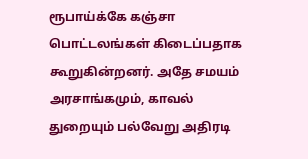ரூபாய்க்கே கஞ்சா பொட்டலங்கள் கிடைப்பதாக கூறுகின்றனர். அதே சமயம் அரசாங்கமும், காவல் துறையும் பல்வேறு அதிரடி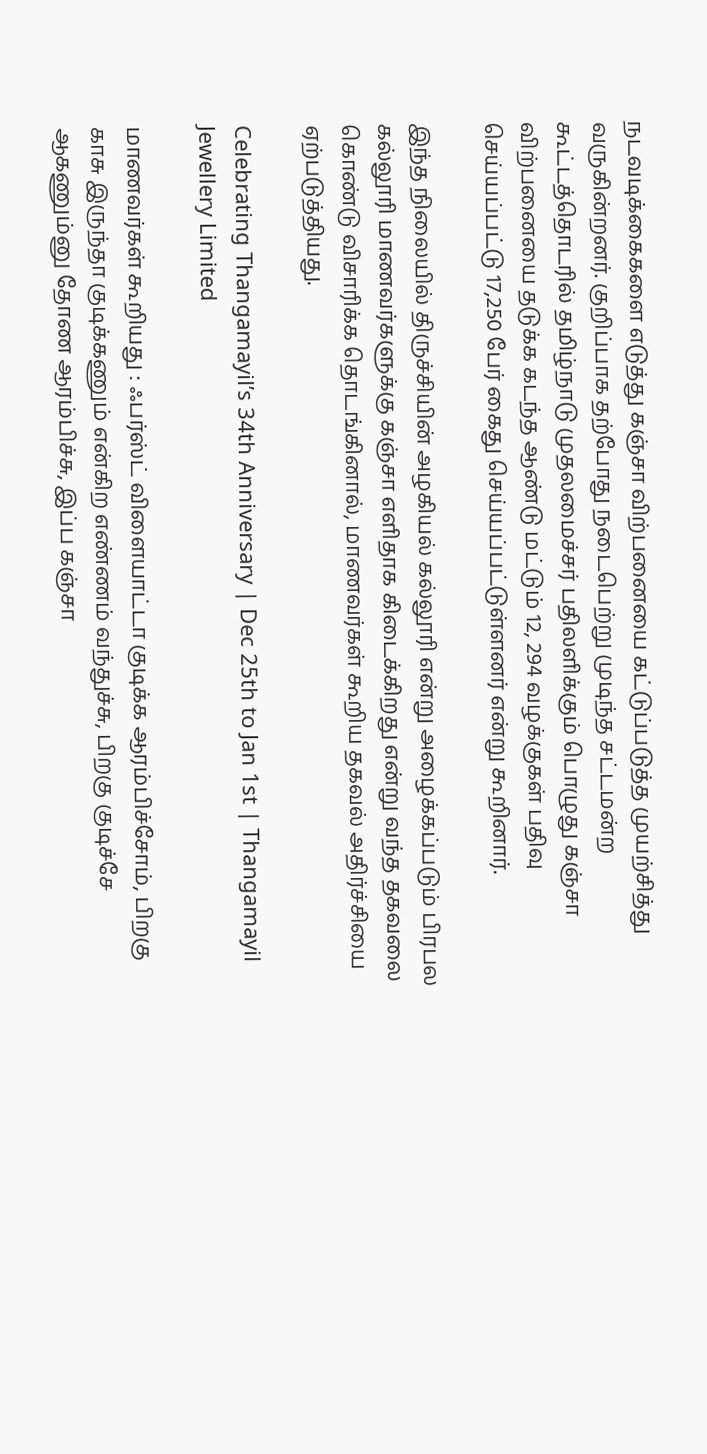நடவடிக்கைகளை எடுத்து கஞ்சா விற்பனையை கட்டுப்படுத்த முயற்சித்து வருகின்றனர். குறிப்பாக தற்போது நடைபெற்று முடிந்த சட்டமன்ற கூட்டத்தொடரில் தமிழ்நாடு முதலமைச்சர் பதிலளிக்கும் பொழுது கஞ்சா விற்பனையை தடுக்க கடந்த ஆண்டு மட்டும் 12, 294 வழக்குகள் பதிவு செய்யப்பட்டு 17,250 பேர் கைது செய்யப்பட்டுள்ளனர் என்று கூறினார்.

இந்த நிலையில் திருச்சியின் அழகியல் கல்லூரி என்று அழைக்கப்படும் பிரபல கல்லூரி மாணவர்களுக்கு கஞ்சா எளிதாக கிடைக்கிறது என்று வந்த தகவலை கொண்டு விசாரிக்க தொடங்கினால், மாணவர்கள் கூறிய தகவல் அதிர்ச்சியை ஏற்படுத்தியது.

Celebrating Thangamayil’s 34th Anniversary | Dec 25th to Jan 1st | Thangamayil Jewellery Limited

மாணவர்கள் கூறியது : ஃபர்ஸ்ட் விளையாட்டா குடிக்க ஆரம்பிச்சோம், பிறகு காசு இருந்தா குடிக்கணும் என்கிற எண்ணம் வந்துச்சு, பிறகு குடிச்சே ஆகணும்னு தோண ஆரம்பிச்சு, இப்ப கஞ்சா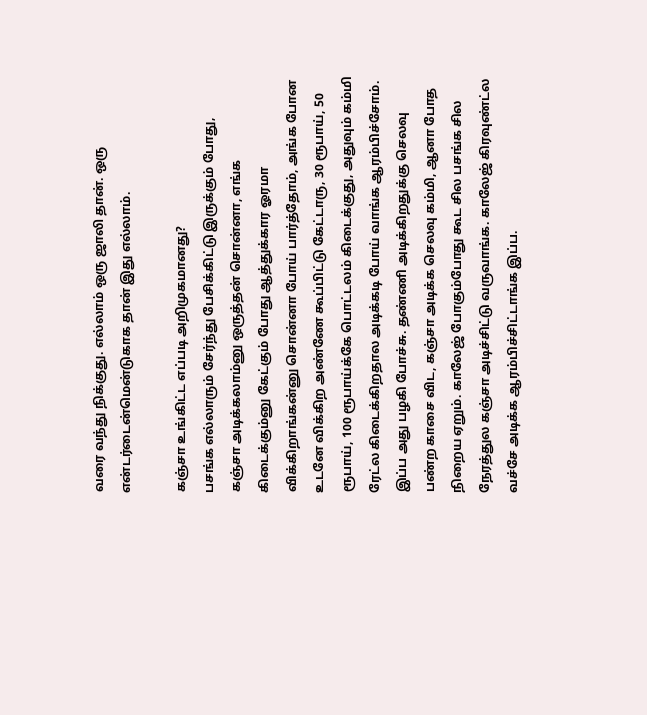வரை வந்து நிக்குது. எல்லாம் ஒரு ஜாலி தான். ஒரு என்டர்டைன்மென்டுகாக தான் இது எல்லாம்.

கஞ்சா உங்கிட்ட எப்படி அறிமுகமானது?
பசங்க எல்லாரும் சேர்ந்து பேசிக்கிட்டு இருக்கும் போது, கஞ்சா அடிக்கலாம்னு ஒருத்தன் சொன்னா, எங்க கிடைக்கும்னு கேட்கும் போது ஆத்துக்கார ஓரமா விக்கிறாங்கன்னு சொன்னா போய் பார்த்தோம், அங்க போன உடனே விக்கிற அண்ணே கூப்பிட்டு கேட்டாரு, 30 ரூபாய், 50 ரூபாய், 100 ரூபாய்க்கே பொட்டலம் கிடைக்குது, அதுவும் கம்மி ரேட்ல கிடைக்கிறதால அடிக்கடி போய் வாங்க ஆரம்பிச்சோம். இப்ப அது பழகி போச்சு. தண்ணி அடிக்கிறதுக்கு செலவு பண்ற காசை விட, கஞ்சா அடிக்க செலவு கம்மி, ஆனா போத நிறைய ஏறும். காலேஜ் போகும்போது கூட சில பசங்க சில நேரத்துல கஞ்சா அடிச்சிட்டு வருவாங்க. காலேஜ் கிரவுண்ட்ல வச்சே அடிக்க ஆரம்பிச்சிட்டாங்க இப்ப.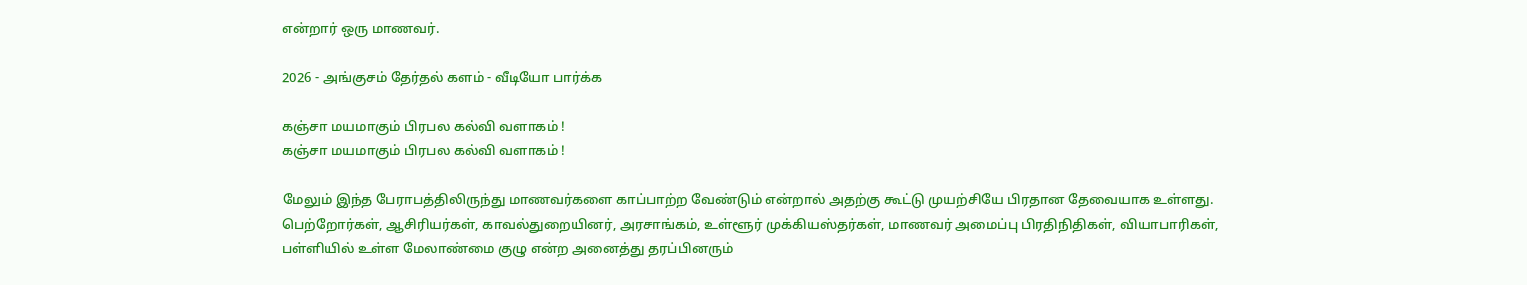என்றார் ஒரு மாணவர்.

2026 - அங்குசம் தேர்தல் களம் - வீடியோ பார்க்க

கஞ்சா மயமாகும் பிரபல கல்வி வளாகம் !
கஞ்சா மயமாகும் பிரபல கல்வி வளாகம் !

மேலும் இந்த பேராபத்திலிருந்து மாணவர்களை காப்பாற்ற வேண்டும் என்றால் அதற்கு கூட்டு முயற்சியே பிரதான தேவையாக உள்ளது. பெற்றோர்கள், ஆசிரியர்கள், காவல்துறையினர், அரசாங்கம், உள்ளூர் முக்கியஸ்தர்கள், மாணவர் அமைப்பு பிரதிநிதிகள், வியாபாரிகள், பள்ளியில் உள்ள மேலாண்மை குழு என்ற அனைத்து தரப்பினரும்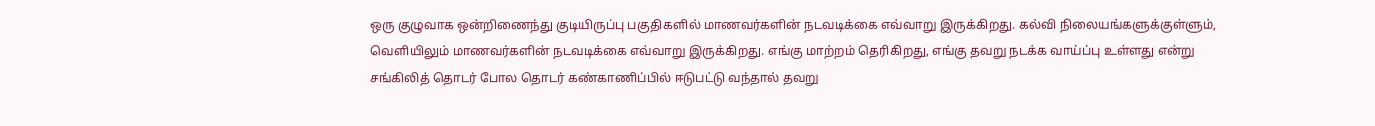ஒரு குழுவாக ஒன்றிணைந்து குடியிருப்பு பகுதிகளில் மாணவர்களின் நடவடிக்கை எவ்வாறு இருக்கிறது. கல்வி நிலையங்களுக்குள்ளும், வெளியிலும் மாணவர்களின் நடவடிக்கை எவ்வாறு இருக்கிறது. எங்கு மாற்றம் தெரிகிறது, எங்கு தவறு நடக்க வாய்ப்பு உள்ளது என்று சங்கிலித் தொடர் போல தொடர் கண்காணிப்பில் ஈடுபட்டு வந்தால் தவறு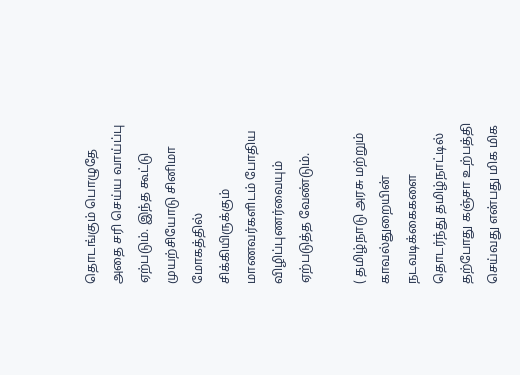தொடங்கும் பொழுதே அதை சரி செய்ய வாய்ப்பு ஏற்படும். இந்த கூட்டு முயற்சியோடு சினிமா மோகத்தில் சிக்கியிருக்கும் மாணவர்களிடம் போதிய விழிப்புணர்வையும் ஏற்படுத்த வேண்டும்.

( தமிழ்நாடு அரசு மற்றும் காவல்துறையின் நடவடிக்கைகளை தொடர்ந்து தமிழ்நாட்டில் தற்போது கஞ்சா உற்பத்தி செய்வது என்பது மிக மிக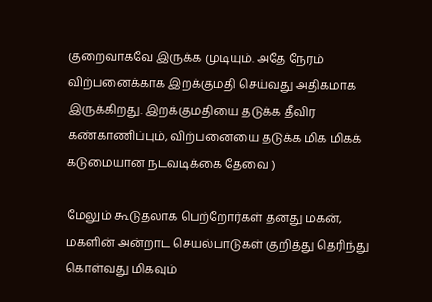குறைவாகவே இருக்க முடியும். அதே நேரம் விற்பனைக்காக இறக்குமதி செய்வது அதிகமாக இருக்கிறது. இறக்குமதியை தடுக்க தீவிர கண்காணிப்பும், விற்பனையை தடுக்க மிக மிகக் கடுமையான நடவடிக்கை தேவை )

மேலும் கூடுதலாக பெற்றோர்கள் தனது மகன், மகளின் அன்றாட செயல்பாடுகள் குறித்து தெரிந்து கொள்வது மிகவும்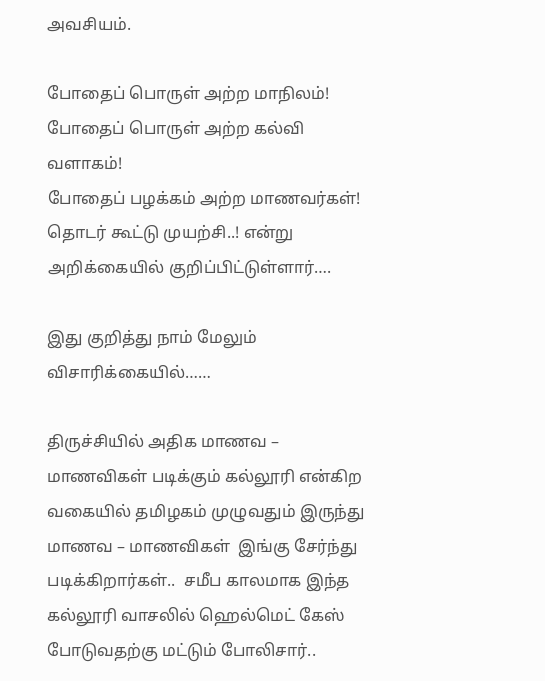அவசியம்.

போதைப் பொருள் அற்ற மாநிலம்!
போதைப் பொருள் அற்ற கல்வி வளாகம்!
போதைப் பழக்கம் அற்ற மாணவர்கள்!
தொடர் கூட்டு முயற்சி..! என்று அறிக்கையில் குறிப்பிட்டுள்ளார்….

இது குறித்து நாம் மேலும் விசாரிக்கையில்……

திருச்சியில் அதிக மாணவ – மாணவிகள் படிக்கும் கல்லூரி என்கிற வகையில் தமிழகம் முழுவதும் இருந்து மாணவ – மாணவிகள்  இங்கு சேர்ந்து  படிக்கிறார்கள்..  சமீப காலமாக இந்த கல்லூரி வாசலில் ஹெல்மெட் கேஸ் போடுவதற்கு மட்டும் போலிசார்..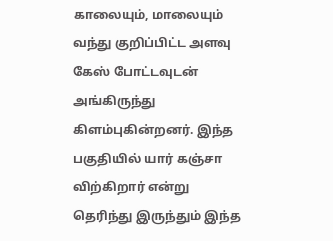காலையும், மாலையும்  வந்து குறிப்பிட்ட அளவு கேஸ் போட்டவுடன் அங்கிருந்து கிளம்புகின்றனர். இந்த பகுதியில் யார் கஞ்சா விற்கிறார் என்று தெரிந்து இருந்தும் இந்த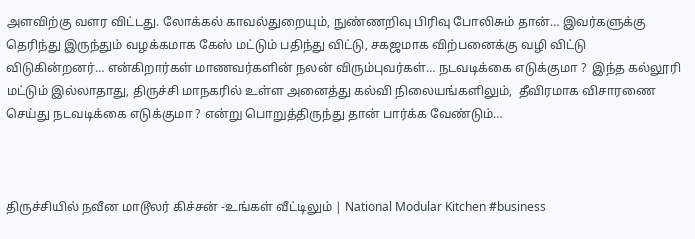அளவிற்கு வளர விட்டது. லோக்கல் காவல்துறையும், நுண்ணறிவு பிரிவு போலிசும் தான்… இவர்களுக்கு தெரிந்து இருந்தும் வழக்கமாக கேஸ் மட்டும் பதிந்து விட்டு, சகஜமாக விற்பனைக்கு வழி விட்டு விடுகின்றனர்… என்கிறார்கள் மாணவர்களின் நலன் விரும்புவர்கள்… நடவடிக்கை எடுக்குமா ?  இந்த கல்லூரி மட்டும் இல்லாதாது, திருச்சி மாநகரில் உள்ள அனைத்து கல்வி நிலையங்களிலும்,  தீவிரமாக விசாரணை செய்து நடவடிக்கை எடுக்குமா ? என்று பொறுத்திருந்து தான் பார்க்க வேண்டும்…



திருச்சியில் நவீன மாடூலர் கிச்சன் -உங்கள் வீட்டிலும் | National Modular Kitchen #business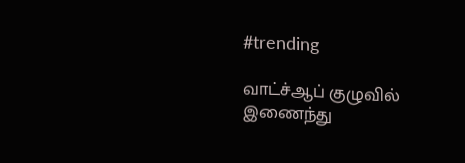#trending

வாட்ச்ஆப் குழுவில் இணைந்து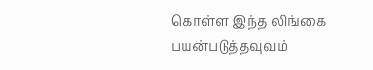கொள்ள இந்த லிங்கை பயன்படுத்தவுவம்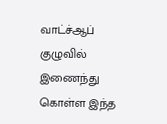வாட்ச்ஆப் குழுவில் இணைந்து கொள்ள இந்த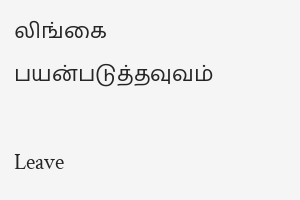லிங்கை பயன்படுத்தவுவம்

Leave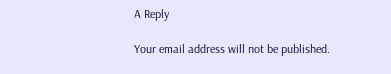A Reply

Your email address will not be published.